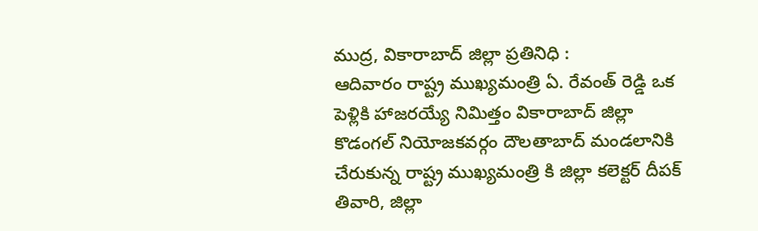ముద్ర, వికారాబాద్ జిల్లా ప్రతినిధి :
ఆదివారం రాష్ట్ర ముఖ్యమంత్రి ఏ. రేవంత్ రెడ్డి ఒక పెళ్లికి హాజరయ్యే నిమిత్తం వికారాబాద్ జిల్లా కొడంగల్ నియోజకవర్గం దౌలతాబాద్ మండలానికి చేరుకున్న రాష్ట్ర ముఖ్యమంత్రి కి జిల్లా కలెక్టర్ దీపక్ తివారి, జిల్లా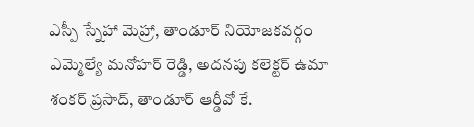ఎస్పీ స్నేహా మెహ్రా, తాండూర్ నియోజకవర్గం ఎమ్మెల్యే మనోహర్ రెడ్డి, అదనపు కలెక్టర్ ఉమా శంకర్ ప్రసాద్, తాండూర్ ఆర్డీవో కే.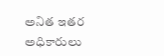అనిత ఇతర అధికారులు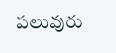పలువురు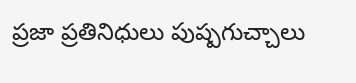ప్రజా ప్రతినిధులు పుష్పగుచ్చాలు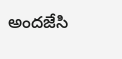అందజేసి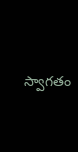స్వాగతం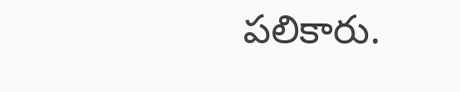పలికారు.